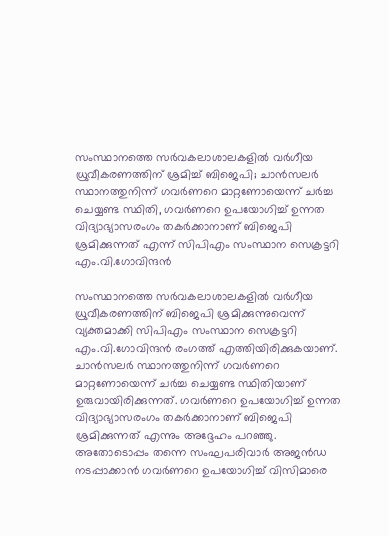സംസ്ഥാനത്തെ സർവകലാശാലകളിൽ വർഗീയ ധ്രുവീകരണത്തിന് ശ്രമിച്ച് ബിജെപി; ചാൻസലർ സ്ഥാനത്തുനിന്ന് ഗവർണറെ മാറ്റണോയെന്ന് ചർച്ച ചെയ്യണ്ട സ്ഥിതി, ഗവർണറെ ഉപയോഗിച്ച് ഉന്നത വിദ്യാഭ്യാസരംഗം തകർക്കാനാണ് ബിജെപി ശ്രമിക്കുന്നത് എന്ന് സിപിഎം സംസ്ഥാന സെക്രട്ടറി എം.വി.ഗോവിന്ദൻ

സംസ്ഥാനത്തെ സർവകലാശാലകളിൽ വർഗീയ ധ്രുവീകരണത്തിന് ബിജെപി ശ്രമിക്കുന്നുവെന്ന് വ്യക്തമാക്കി സിപിഎം സംസ്ഥാന സെക്രട്ടറി എം.വി.ഗോവിന്ദൻ രംഗത്ത് എത്തിയിരിക്കുകയാണ്. ചാൻസലർ സ്ഥാനത്തുനിന്ന് ഗവർണറെ മാറ്റണോയെന്ന് ചർച്ച ചെയ്യണ്ട സ്ഥിതിയാണ് ഉരുവായിരിക്കുന്നത്. ഗവർണറെ ഉപയോഗിച്ച് ഉന്നത വിദ്യാഭ്യാസരംഗം തകർക്കാനാണ് ബിജെപി ശ്രമിക്കുന്നത് എന്നും അദ്ദേഹം പറഞ്ഞു.
അതോടൊപ്പം തന്നെ സംഘപരിവാർ അജൻഡ നടപ്പാക്കാൻ ഗവർണറെ ഉപയോഗിച്ച് വിസിമാരെ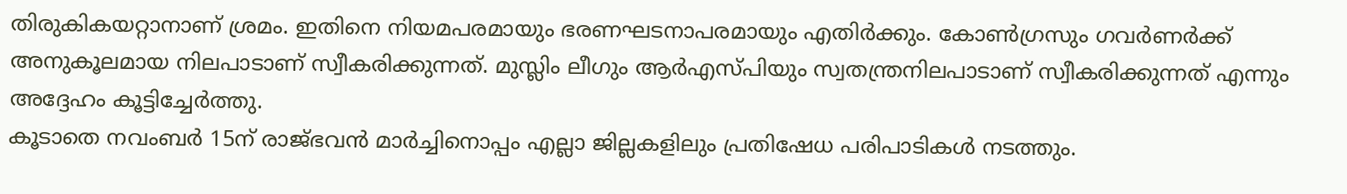തിരുകികയറ്റാനാണ് ശ്രമം. ഇതിനെ നിയമപരമായും ഭരണഘടനാപരമായും എതിർക്കും. കോൺഗ്രസും ഗവർണർക്ക് അനുകൂലമായ നിലപാടാണ് സ്വീകരിക്കുന്നത്. മുസ്ലിം ലീഗും ആർഎസ്പിയും സ്വതന്ത്രനിലപാടാണ് സ്വീകരിക്കുന്നത് എന്നും അദ്ദേഹം കൂട്ടിച്ചേർത്തു.
കൂടാതെ നവംബർ 15ന് രാജ്ഭവൻ മാർച്ചിനൊപ്പം എല്ലാ ജില്ലകളിലും പ്രതിഷേധ പരിപാടികൾ നടത്തും.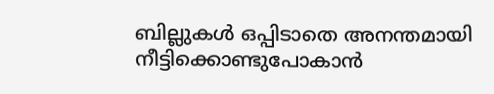ബില്ലുകൾ ഒപ്പിടാതെ അനന്തമായി നീട്ടിക്കൊണ്ടുപോകാൻ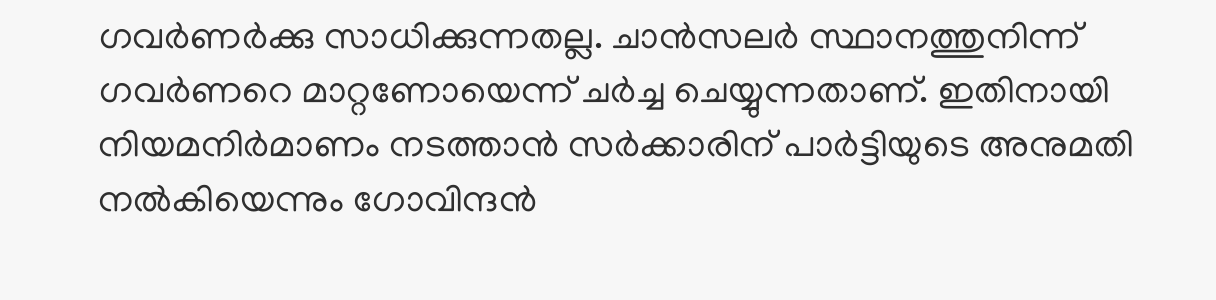ഗവർണർക്കു സാധിക്കുന്നതല്ല. ചാൻസലർ സ്ഥാനത്തുനിന്ന് ഗവർണറെ മാറ്റണോയെന്ന് ചർച്ച ചെയ്യുന്നതാണ്. ഇതിനായി നിയമനിർമാണം നടത്താൻ സർക്കാരിന് പാർട്ടിയുടെ അനുമതി നൽകിയെന്നും ഗോവിന്ദൻ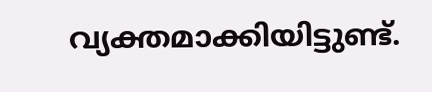വ്യക്തമാക്കിയിട്ടുണ്ട്.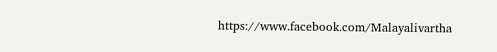https://www.facebook.com/Malayalivartha